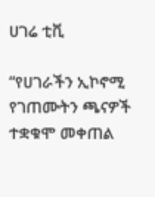ሀገሬ ቲቪ

“የሀገራችን ኢኮኖሚ የገጠሙትን ጫናዎች ተቋቁሞ መቀጠል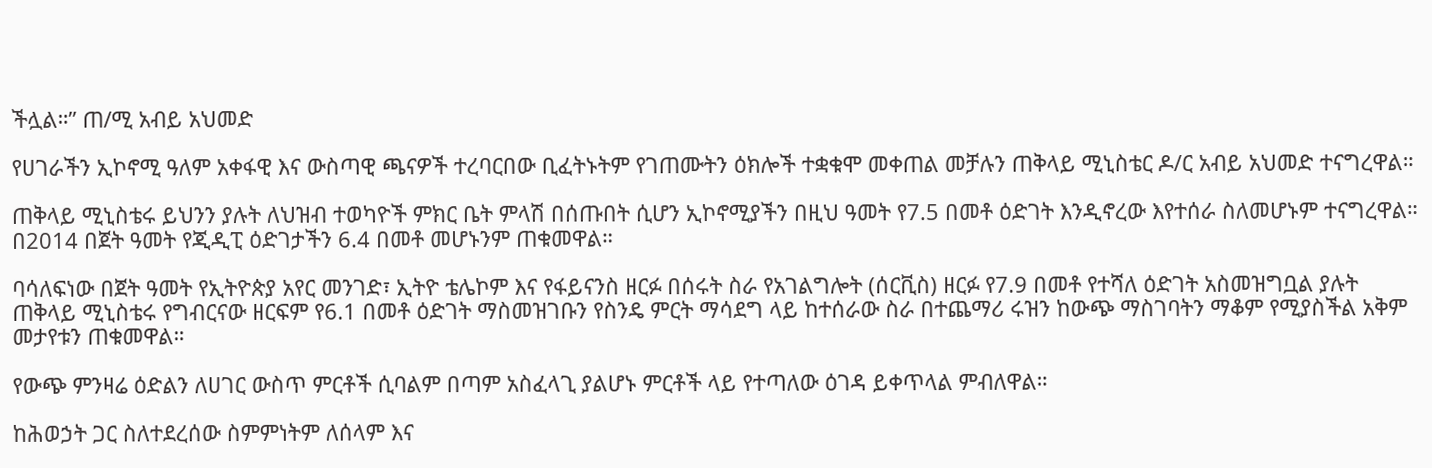ችሏል።” ጠ/ሚ አብይ አህመድ

የሀገራችን ኢኮኖሚ ዓለም አቀፋዊ እና ውስጣዊ ጫናዎች ተረባርበው ቢፈትኑትም የገጠሙትን ዕክሎች ተቋቁሞ መቀጠል መቻሉን ጠቅላይ ሚኒስቴር ዶ/ር አብይ አህመድ ተናግረዋል።

ጠቅላይ ሚኒስቴሩ ይህንን ያሉት ለህዝብ ተወካዮች ምክር ቤት ምላሽ በሰጡበት ሲሆን ኢኮኖሚያችን በዚህ ዓመት የ7.5 በመቶ ዕድገት እንዲኖረው እየተሰራ ስለመሆኑም ተናግረዋል። በ2014 በጀት ዓመት የጂዲፒ ዕድገታችን 6.4 በመቶ መሆኑንም ጠቁመዋል።

ባሳለፍነው በጀት ዓመት የኢትዮጵያ አየር መንገድ፣ ኢትዮ ቴሌኮም እና የፋይናንስ ዘርፉ በሰሩት ስራ የአገልግሎት (ሰርቪስ) ዘርፉ የ7.9 በመቶ የተሻለ ዕድገት አስመዝግቧል ያሉት ጠቅላይ ሚኒስቴሩ የግብርናው ዘርፍም የ6.1 በመቶ ዕድገት ማስመዝገቡን የስንዴ ምርት ማሳደግ ላይ ከተሰራው ስራ በተጨማሪ ሩዝን ከውጭ ማስገባትን ማቆም የሚያስችል አቅም መታየቱን ጠቁመዋል።

የውጭ ምንዛሬ ዕድልን ለሀገር ውስጥ ምርቶች ሲባልም በጣም አስፈላጊ ያልሆኑ ምርቶች ላይ የተጣለው ዕገዳ ይቀጥላል ምብለዋል።

ከሕወኃት ጋር ስለተደረሰው ስምምነትም ለሰላም እና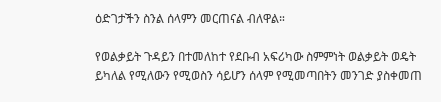ዕድገታችን ስንል ሰላምን መርጠናል ብለዋል።

የወልቃይት ጉዳይን በተመለከተ የደቡብ አፍሪካው ስምምነት ወልቃይት ወዴት ይካለል የሚለውን የሚወስን ሳይሆን ሰላም የሚመጣበትን መንገድ ያስቀመጠ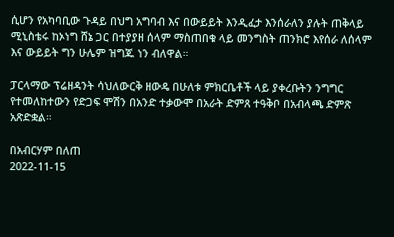ሲሆን የአካባቢው ጉዳይ በህግ አግባብ እና በውይይት እንዲፈታ እንሰራለን ያሉት ጠቅላይ ሚኒስቴሩ ከኦነግ ሸኔ ጋር በተያያዘ ሰላም ማስጠበቁ ላይ መንግስት ጠንክሮ እየሰራ ለሰላም እና ውይይት ግን ሁሌም ዝግጁ ነን ብለዋል።

ፓርላማው ፕሬዘዳንት ሳህለውርቅ ዘውዴ በሁለቱ ምክርቤቶች ላይ ያቀረቡትን ንግግር የተመለከተውን የድጋፍ ሞሽን በአንድ ተቃውሞ በአራት ድምጸ ተዓቅቦ በአብላጫ ድምጽ አጽድቋል።

በአብርሃም በለጠ
2022-11-15